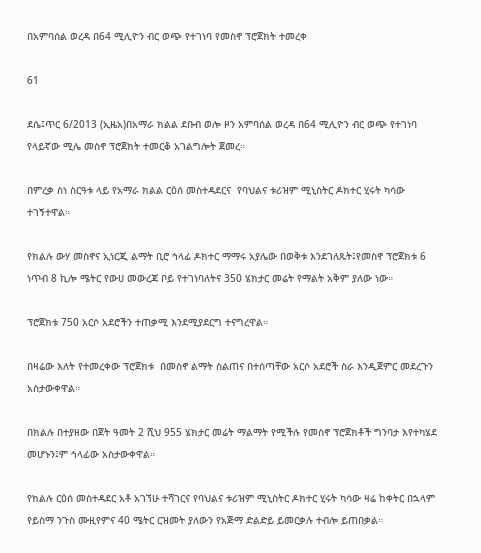በአምባሰል ወረዳ በ64 ሚሊዮን ብር ወጭ የተገነባ የመስኖ ፕሮጀክት ተመረቀ

61

ደሴ፤ጥር 6/2013 (ኢዜአ)በአማራ ክልል ደቡብ ወሎ ዞን አምባሰል ወረዳ በ64 ሚሊዮን ብር ወጭ የተገነባ የላይኛው ሚሌ መስኖ ፕሮጀክት ተመርቆ አገልግሎት ጀመረ።

በምረቃ ስነ ስርዓቱ ላይ የአማራ ክልል ርዕሰ መስተዳደርና  የባህልና ቱሪዝም ሚኒስትር ዶክተር ሂሩት ካሳው ተገኝተዋል።

የክልሉ ውሃ መስኖና ኢነርጂ ልማት ቢሮ ኅላፊ ዶክተር ማማሩ አያሌው በወቅቱ እንደገለጹት፤የመስኖ ፕሮጀክቱ 6 ነጥብ 8 ኪሎ ሜትር የውሀ መውረጃ ቦይ የተገነባለትና 350 ሄክታር መሬት የማልት አቅም ያለው ነው።

ፕሮጀክቱ 750 አርሶ አደሮችን ተጠቃሚ እንደሚያደርግ ተናግረዋል።

በዛሬው እለት የተመረቀው ፕሮጀክቱ  በመስኖ ልማት ስልጠና በተሰጣቸው አርሶ አደሮች ስራ እንዲጀምር መደረጉን አስታውቀዋል።

በክልሉ በተያዘው በጀት ዓመት 2 ሺህ 955 ሄክታር መሬት ማልማት የሚችሉ የመስኖ ፕሮጀክቶች ግንባታ እየተካሄደ መሆኑን፤ም ኅላፊው አስታውቀዋል።

የክልሉ ርዕሰ መስተዳደር አቶ አገኘሁ ተሻገርና የባህልና ቱሪዝም ሚኒስትር ዶክተር ሂሩት ካሳው ዛሬ ከቀትር በኋላም የይስማ ንጉስ ሙዚየምና 40 ሜትር ርዝመት ያለውን የአጅማ ድልድይ ይመርቃሉ ተብሎ ይጠበቃል።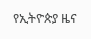የኢትዮጵያ ዜና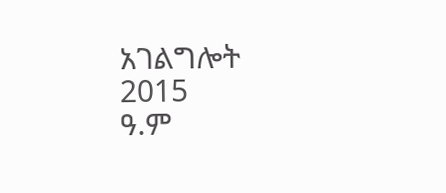አገልግሎት
2015
ዓ.ም